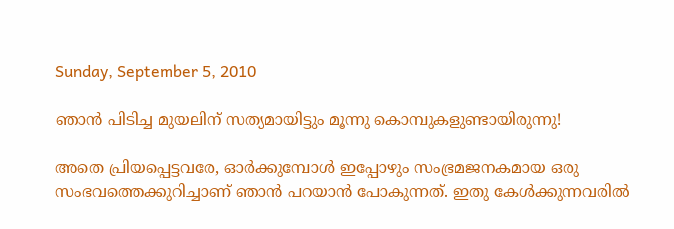Sunday, September 5, 2010

ഞാന്‍ പിടിച്ച മുയലിന് സത്യമായിട്ടും മൂന്നു കൊമ്പുകളുണ്ടായിരുന്നു!

അതെ പ്രിയപ്പെട്ടവരേ, ഓര്‍ക്കുമ്പോള്‍ ഇപ്പോഴും സംഭ്രമജനകമായ ഒരു സംഭവത്തെക്കുറിച്ചാണ് ഞാന്‍ പറയാന്‍ പോകുന്നത്. ഇതു കേള്‍ക്കുന്നവരില്‍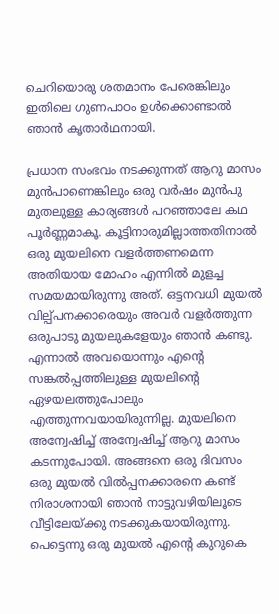ചെറിയൊരു ശതമാനം പേരെങ്കിലും ഇതിലെ ഗുണപാഠം ഉള്‍ക്കൊണ്ടാല്‍ ഞാന്‍ കൃതാര്‍ഥനായി.

പ്രധാന സംഭവം നടക്കുന്നത് ആറു മാസം മുന്‍പാണെങ്കിലും ഒരു വര്‍ഷം മുന്‍പു മുതലുള്ള കാര്യങ്ങള്‍ പറഞ്ഞാലേ കഥ പൂര്‍ണ്ണമാകൂ. കൂട്ടിനാരുമില്ലാത്തതിനാല്‍ ഒരു മുയലിനെ വളര്‍ത്തണമെന്ന അതിയായ മോഹം എന്നില്‍ മുളച്ച സമയമായിരുന്നു അത്. ഒട്ടനവധി മുയല്‍ വില്പ്പനക്കാരെയും അവര്‍ വളര്‍ത്തുന്ന ഒരുപാടു മുയലുകളേയും ഞാന്‍ കണ്ടു. എന്നാല്‍ അവയൊന്നും എന്റെ സങ്കല്‍പ്പത്തിലുള്ള മുയലിന്റെ ഏഴയലത്തുപോലും എത്തുന്നവയായിരുന്നില്ല. മുയലിനെ അന്വേഷിച്ച് അന്വേഷിച്ച് ആറു മാസം കടന്നുപോയി. അങ്ങനെ ഒരു ദിവസം ഒരു മുയല്‍ വില്‍പ്പനക്കാരനെ കണ്ട് നിരാശനായി ഞാന്‍ നാട്ടുവഴിയിലൂടെ വീട്ടിലേയ്ക്കു നടക്കുകയായിരുന്നു. പെട്ടെന്നു ഒരു മുയല്‍ എന്റെ കുറുകെ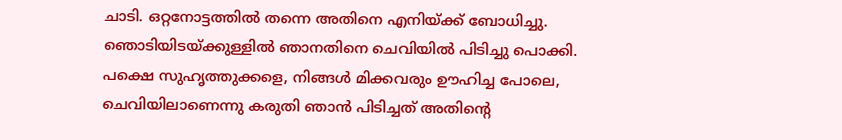ചാടി. ഒറ്റനോട്ടത്തില്‍ തന്നെ അതിനെ എനിയ്ക്ക് ബോധിച്ചു. ഞൊടിയിടയ്ക്കുള്ളില്‍ ഞാനതിനെ ചെവിയില്‍ പിടിച്ചു പൊക്കി. പക്ഷെ സുഹൃത്തുക്കളെ, നിങ്ങള്‍ മിക്കവരും ഊഹിച്ച പോലെ, ചെവിയിലാണെന്നു കരുതി ഞാന്‍ പിടിച്ചത് അതിന്റെ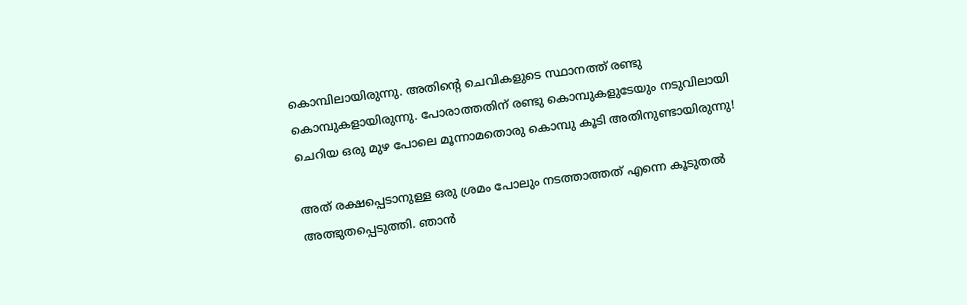കൊമ്പിലായിരുന്നു. അതിന്റെ ചെവികളുടെ സ്ഥാനത്ത് രണ്ടു കൊമ്പുകളായിരുന്നു. പോരാത്തതിന് രണ്ടു കൊമ്പുകളുടേയും നടുവിലായി ചെറിയ ഒരു മുഴ പോലെ മൂന്നാമതൊരു കൊമ്പു കൂടി അതിനുണ്ടായിരുന്നു!

അത് രക്ഷപ്പെടാനുള്ള ഒരു ശ്രമം പോലും നടത്താത്തത് എന്നെ കൂടുതല്‍ അത്ഭുതപ്പെടുത്തി. ഞാന്‍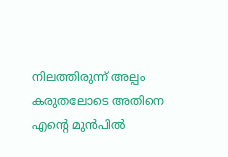നിലത്തിരുന്ന് അല്പം കരുതലോടെ അതിനെ എന്റെ മുന്‍പില്‍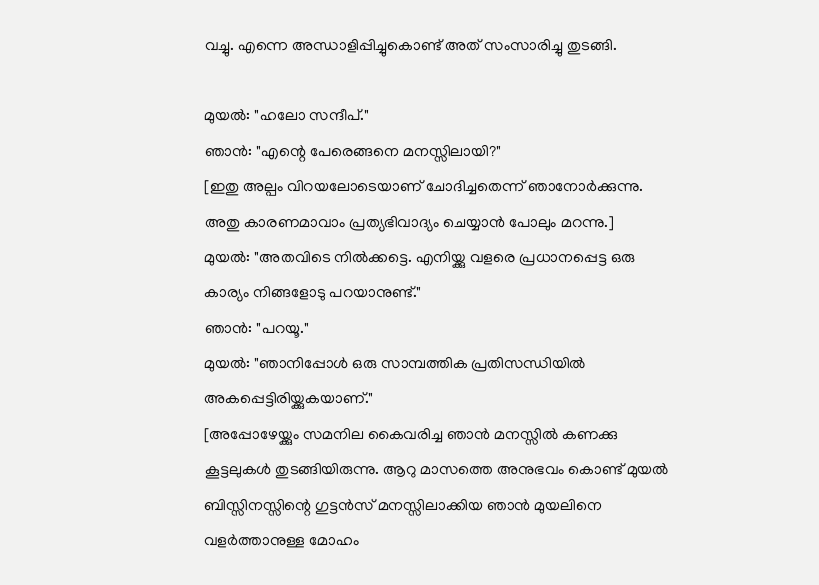വച്ചു. എന്നെ അന്ധാളിപ്പിച്ചുകൊണ്ട്‌ അത് സംസാരിച്ചു തുടങ്ങി.

മുയല്‍: "ഹലോ സന്ദീപ്‌."
ഞാന്‍: "എന്റെ പേരെങ്ങനെ മനസ്സിലായി?"
[ഇതു അല്പം വിറയലോടെയാണ് ചോദിച്ചതെന്ന് ഞാനോര്‍ക്കുന്നു. അതു കാരണമാവാം പ്രത്യഭിവാദ്യം ചെയ്യാന്‍ പോലും മറന്നു.]
മുയല്‍: "അതവിടെ നില്‍ക്കട്ടെ. എനിയ്ക്കു വളരെ പ്രധാനപ്പെട്ട ഒരു കാര്യം നിങ്ങളോടു പറയാനുണ്ട്."
ഞാന്‍: "പറയൂ."
മുയല്‍: "ഞാനിപ്പോള്‍ ഒരു സാമ്പത്തിക പ്രതിസന്ധിയില്‍ അകപ്പെട്ടിരിയ്ക്കുകയാണ്."
[അപ്പോഴേയ്ക്കും സമനില കൈവരിച്ച ഞാന്‍ മനസ്സില്‍ കണക്കു കൂട്ടലുകള്‍ തുടങ്ങിയിരുന്നു. ആറു മാസത്തെ അനുഭവം കൊണ്ട് മുയല്‍ ബിസ്സിനസ്സിന്റെ ഗുട്ടന്‍സ് മനസ്സിലാക്കിയ ഞാന്‍ മുയലിനെ വളര്‍ത്താനുള്ള മോഹം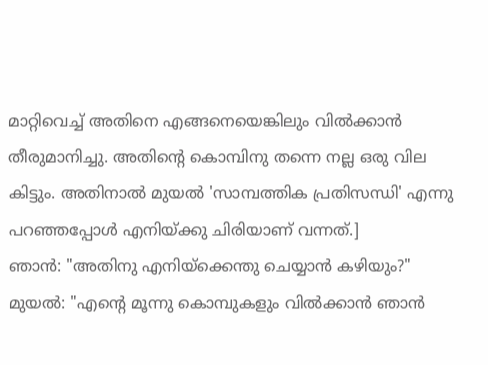മാറ്റിവെച്ച് അതിനെ എങ്ങനെയെങ്കിലും വില്‍ക്കാന്‍ തീരുമാനിച്ചു. അതിന്റെ കൊമ്പിനു തന്നെ നല്ല ഒരു വില കിട്ടും. അതിനാല്‍ മുയല്‍ 'സാമ്പത്തിക പ്രതിസന്ധി' എന്നു പറഞ്ഞപ്പോള്‍ എനിയ്ക്കു ചിരിയാണ് വന്നത്.]
ഞാന്‍: "അതിനു എനിയ്ക്കെന്തു ചെയ്യാന്‍ കഴിയും?"
മുയല്‍: "എന്റെ മൂന്നു കൊമ്പുകളും വില്‍ക്കാന്‍ ഞാന്‍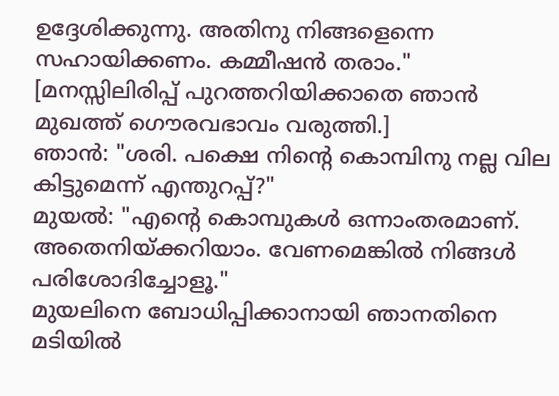ഉദ്ദേശിക്കുന്നു. അതിനു നിങ്ങളെന്നെ സഹായിക്കണം. കമ്മീഷന്‍ തരാം."
[മനസ്സിലിരിപ്പ് പുറത്തറിയിക്കാതെ ഞാന്‍ മുഖത്ത് ഗൌരവഭാവം വരുത്തി.]
ഞാന്‍: "ശരി. പക്ഷെ നിന്റെ കൊമ്പിനു നല്ല വില കിട്ടുമെന്ന് എന്തുറപ്പ്?"
മുയല്‍: "എന്റെ കൊമ്പുകള്‍ ഒന്നാംതരമാണ്. അതെനിയ്ക്കറിയാം. വേണമെങ്കില്‍ നിങ്ങള്‍ പരിശോദിച്ചോളൂ."
മുയലിനെ ബോധിപ്പിക്കാനായി ഞാനതിനെ മടിയില്‍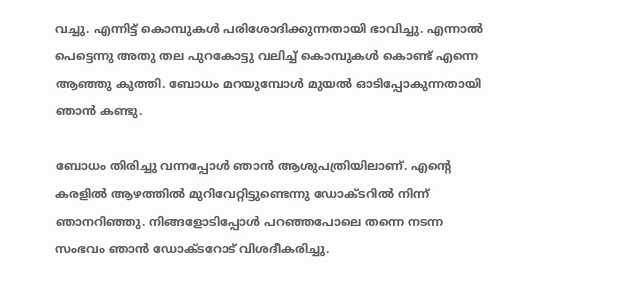വച്ചു. എന്നിട്ട് കൊമ്പുകള്‍ പരിശോദിക്കുന്നതായി ഭാവിച്ചു. എന്നാല്‍ പെട്ടെന്നു അതു തല പുറകോട്ടു വലിച്ച് കൊമ്പുകള്‍ കൊണ്ട് എന്നെ ആഞ്ഞു കുത്തി. ബോധം മറയുമ്പോള്‍ മുയല്‍ ഓടിപ്പോകുന്നതായി ഞാന്‍ കണ്ടു.

ബോധം തിരിച്ചു വന്നപ്പോള്‍ ഞാന്‍ ആശുപത്രിയിലാണ്. എന്റെ കരളില്‍ ആഴത്തില്‍ മുറിവേറ്റിട്ടുണ്ടെന്നു ഡോക്ടറില്‍ നിന്ന് ഞാനറിഞ്ഞു. നിങ്ങളോടിപ്പോള്‍ പറഞ്ഞപോലെ തന്നെ നടന്ന സംഭവം ഞാന്‍ ഡോക്ടറോട് വിശദീകരിച്ചു.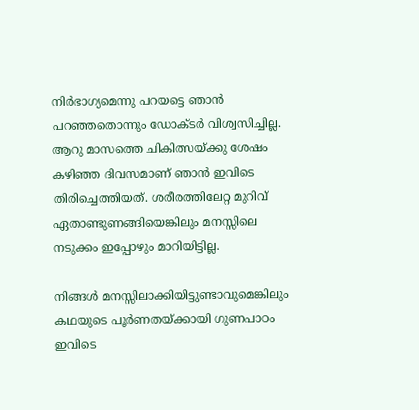നിര്‍ഭാഗ്യമെന്നു പറയട്ടെ ഞാന്‍ പറഞ്ഞതൊന്നും ഡോക്ടര്‍ വിശ്വസിച്ചില്ല. ആറു മാസത്തെ ചികിത്സയ്ക്കു ശേഷം കഴിഞ്ഞ ദിവസമാണ് ഞാന്‍ ഇവിടെ തിരിച്ചെത്തിയത്‌. ശരീരത്തിലേറ്റ മുറിവ് ഏതാണ്ടുണങ്ങിയെങ്കിലും മനസ്സിലെ നടുക്കം ഇപ്പോഴും മാറിയിട്ടില്ല.

നിങ്ങള്‍ മനസ്സിലാക്കിയിട്ടുണ്ടാവുമെങ്കിലും കഥയുടെ പൂര്‍ണതയ്ക്കായി ഗുണപാഠം ഇവിടെ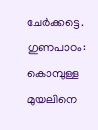ചേര്‍ക്കട്ടെ.
ഗുണപാഠം: കൊമ്പുള്ള മുയലിനെ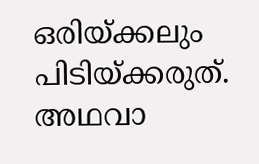ഒരിയ്ക്കലും പിടിയ്ക്കരുത്. അഥവാ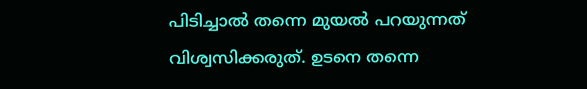പിടിച്ചാല്‍ തന്നെ മുയല്‍ പറയുന്നത് വിശ്വസിക്കരുത്. ഉടനെ തന്നെ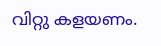വിറ്റു കളയണം.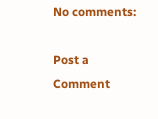No comments:

Post a Comment